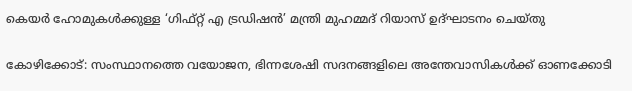കെയര്‍ ഹോമുകള്‍ക്കുള്ള ‘ഗിഫ്റ്റ് എ ട്രഡിഷന്‍’ മന്ത്രി മുഹമ്മദ് റിയാസ് ഉദ്ഘാടനം ചെയ്തു

കോഴിക്കോട്: സംസ്ഥാനത്തെ വയോജന, ഭിന്നശേഷി സദനങ്ങളിലെ അന്തേവാസികള്‍ക്ക് ഓണക്കോടി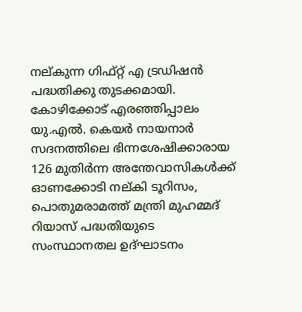നല്കുന്ന ഗിഫ്റ്റ് എ ട്രഡിഷന്‍ പദ്ധതിക്കു തുടക്കമായി. കോഴിക്കോട് എരഞ്ഞിപ്പാലം യു.എല്‍. കെയര്‍ നായനാര്‍ സദനത്തിലെ ഭിന്നശേഷിക്കാരായ 126 മുതിര്‍ന്ന അന്തേവാസികള്‍ക്ക് ഓണക്കോടി നല്കി ടൂറിസം, പൊതുമരാമത്ത് മന്ത്രി മുഹമ്മദ് റിയാസ് പദ്ധതിയുടെ സംസ്ഥാനതല ഉദ്ഘാടനം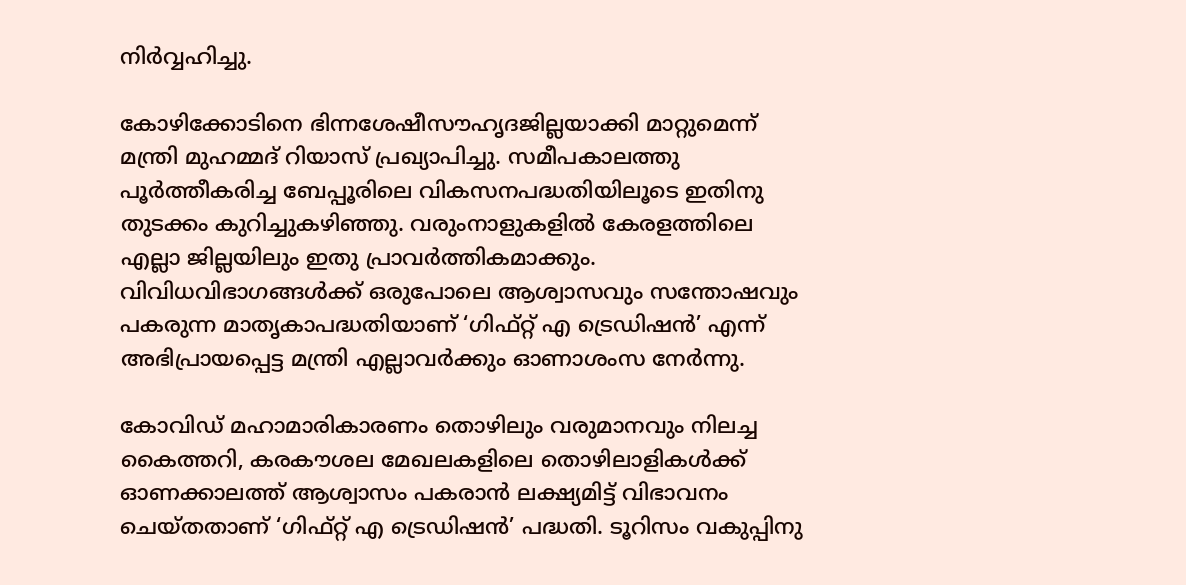നിര്‍വ്വഹിച്ചു.

കോഴിക്കോടിനെ ഭിന്നശേഷീസൗഹൃദജില്ലയാക്കി മാറ്റുമെന്ന് മന്ത്രി മുഹമ്മദ് റിയാസ് പ്രഖ്യാപിച്ചു. സമീപകാലത്തു പൂര്‍ത്തീകരിച്ച ബേപ്പൂരിലെ വികസനപദ്ധതിയിലൂടെ ഇതിനു തുടക്കം കുറിച്ചുകഴിഞ്ഞു. വരുംനാളുകളില്‍ കേരളത്തിലെ എല്ലാ ജില്ലയിലും ഇതു പ്രാവര്‍ത്തികമാക്കും. വിവിധവിഭാഗങ്ങള്‍ക്ക് ഒരുപോലെ ആശ്വാസവും സന്തോഷവും പകരുന്ന മാതൃകാപദ്ധതിയാണ് ‘ഗിഫ്റ്റ് എ ട്രെഡിഷന്‍’ എന്ന് അഭിപ്രായപ്പെട്ട മന്ത്രി എല്ലാവര്‍ക്കും ഓണാശംസ നേര്‍ന്നു.

കോവിഡ് മഹാമാരികാരണം തൊഴിലും വരുമാനവും നിലച്ച കൈത്തറി, കരകൗശല മേഖലകളിലെ തൊഴിലാളികള്‍ക്ക് ഓണക്കാലത്ത് ആശ്വാസം പകരാന്‍ ലക്ഷ്യമിട്ട് വിഭാവനം ചെയ്തതാണ് ‘ഗിഫ്റ്റ് എ ട്രെഡിഷന്‍’ പദ്ധതി. ടൂറിസം വകുപ്പിനു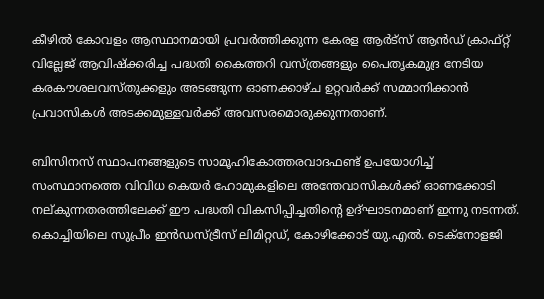കീഴില്‍ കോവളം ആസ്ഥാനമായി പ്രവര്‍ത്തിക്കുന്ന കേരള ആര്‍ട്‌സ് ആന്‍ഡ് ക്രാഫ്റ്റ് വില്ലേജ് ആവിഷ്‌ക്കരിച്ച പദ്ധതി കൈത്തറി വസ്ത്രങ്ങളും പൈതൃകമുദ്ര നേടിയ കരകൗശലവസ്തുക്കളും അടങ്ങുന്ന ഓണക്കാഴ്ച ഉറ്റവര്‍ക്ക് സമ്മാനിക്കാന്‍ പ്രവാസികള്‍ അടക്കമുള്ളവര്‍ക്ക് അവസരമൊരുക്കുന്നതാണ്.

ബിസിനസ് സ്ഥാപനങ്ങളുടെ സാമൂഹികോത്തരവാദഫണ്ട് ഉപയോഗിച്ച് സംസ്ഥാനത്തെ വിവിധ കെയര്‍ ഹോമുകളിലെ അന്തേവാസികള്‍ക്ക് ഓണക്കോടി നല്കുന്നതരത്തിലേക്ക് ഈ പദ്ധതി വികസിപ്പിച്ചതിന്റെ ഉദ്ഘാടനമാണ് ഇന്നു നടന്നത്. കൊച്ചിയിലെ സുപ്രീം ഇന്‍ഡസ്ട്രീസ് ലിമിറ്റഡ്, കോഴിക്കോട് യു.എല്‍. ടെക്‌നോളജി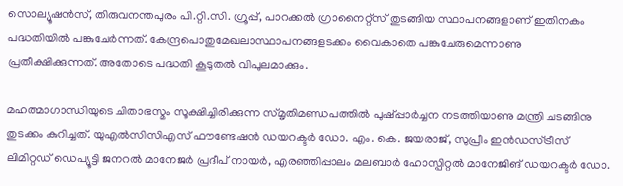സൊല്യൂഷന്‍സ്, തിരുവനന്തപുരം പി.റ്റി.സി. ഗ്രൂപ്പ്, പാറക്കല്‍ ഗ്രാനൈറ്റ്‌സ് തുടങ്ങിയ സ്ഥാപനങ്ങളാണ് ഇതിനകം പദ്ധതിയില്‍ പങ്കുചേര്‍ന്നത്. കേന്ദ്രപൊതുമേഖലാസ്ഥാപനങ്ങളടക്കം വൈകാതെ പങ്കുചേരുമെന്നാണു പ്രതീക്ഷിക്കുന്നത്. അതോടെ പദ്ധതി കൂടുതല്‍ വിപുലമാക്കും.

മഹത്മാഗാന്ധിയുടെ ചിതാഭസ്മം സൂക്ഷിച്ചിരിക്കുന്ന സ്മൃതിമണ്ഡപത്തില്‍ പുഷ്പ്പാര്‍ച്ചന നടത്തിയാണു മന്ത്രി ചടങ്ങിനു തുടക്കം കുറിച്ചത്. യുഎല്‍സിസിഎസ് ഫൗണ്ടേഷന്‍ ഡയറക്ടര്‍ ഡോ. എം. കെ. ജയരാജ്, സുപ്രീം ഇന്‍ഡസ്ട്രീസ് ലിമിറ്റഡ് ഡെപ്യൂട്ടി ജനറല്‍ മാനേജര്‍ പ്രദീപ് നായര്‍, എരഞ്ഞിപ്പാലം മലബാര്‍ ഹോസ്പിറ്റല്‍ മാനേജിങ് ഡയറക്ടര്‍ ഡോ.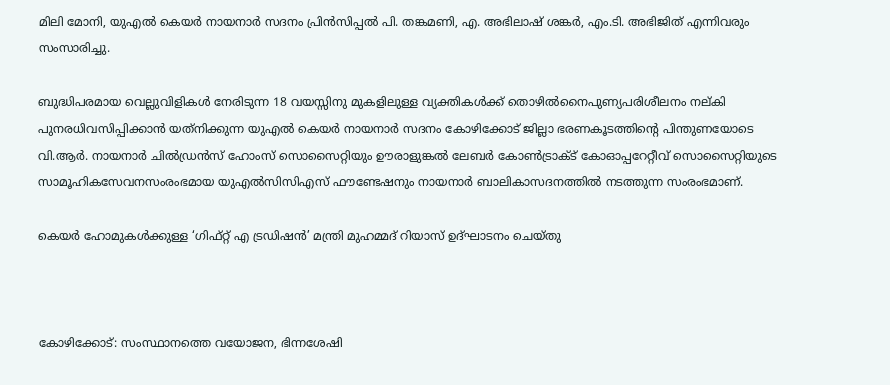മിലി മോനി, യുഎല്‍ കെയര്‍ നായനാര്‍ സദനം പ്രിന്‍സിപ്പല്‍ പി. തങ്കമണി, എ. അഭിലാഷ് ശങ്കര്‍, എം.ടി. അഭിജിത് എന്നിവരും സംസാരിച്ചു.

ബുദ്ധിപരമായ വെല്ലുവിളികള്‍ നേരിടുന്ന 18 വയസ്സിനു മുകളിലുള്ള വ്യക്തികള്‍ക്ക് തൊഴില്‍നൈപുണ്യപരിശീലനം നല്കി പുനരധിവസിപ്പിക്കാന്‍ യത്‌നിക്കുന്ന യുഎല്‍ കെയര്‍ നായനാര്‍ സദനം കോഴിക്കോട് ജില്ലാ ഭരണകൂടത്തിന്റെ പിന്തുണയോടെ വി.ആര്‍. നായനാര്‍ ചില്‍ഡ്രന്‍സ് ഹോംസ് സൊസൈറ്റിയും ഊരാളുങ്കല്‍ ലേബര്‍ കോണ്‍ട്രാക്ട് കോഓപ്പറേറ്റീവ് സൊസൈറ്റിയുടെ സാമൂഹികസേവനസംരംഭമായ യുഎല്‍സിസിഎസ് ഫൗണ്ടേഷനും നായനാര്‍ ബാലികാസദനത്തില്‍ നടത്തുന്ന സംരംഭമാണ്.

കെയര്‍ ഹോമുകള്‍ക്കുള്ള ‘ഗിഫ്റ്റ് എ ട്രഡിഷന്‍’ മന്ത്രി മുഹമ്മദ് റിയാസ് ഉദ്ഘാടനം ചെയ്തു



കോഴിക്കോട്: സംസ്ഥാനത്തെ വയോജന, ഭിന്നശേഷി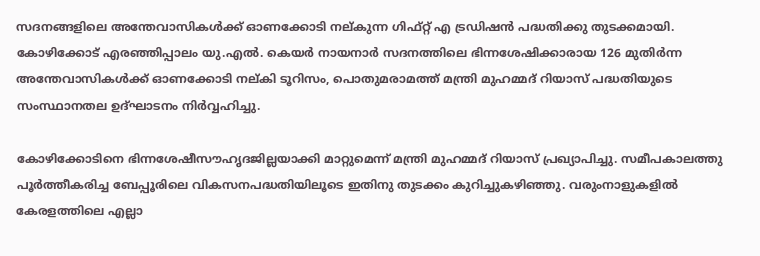സദനങ്ങളിലെ അന്തേവാസികള്‍ക്ക് ഓണക്കോടി നല്കുന്ന ഗിഫ്റ്റ് എ ട്രഡിഷന്‍ പദ്ധതിക്കു തുടക്കമായി. കോഴിക്കോട് എരഞ്ഞിപ്പാലം യു.എല്‍. കെയര്‍ നായനാര്‍ സദനത്തിലെ ഭിന്നശേഷിക്കാരായ 126 മുതിര്‍ന്ന അന്തേവാസികള്‍ക്ക് ഓണക്കോടി നല്കി ടൂറിസം, പൊതുമരാമത്ത് മന്ത്രി മുഹമ്മദ് റിയാസ് പദ്ധതിയുടെ സംസ്ഥാനതല ഉദ്ഘാടനം നിര്‍വ്വഹിച്ചു.

കോഴിക്കോടിനെ ഭിന്നശേഷീസൗഹൃദജില്ലയാക്കി മാറ്റുമെന്ന് മന്ത്രി മുഹമ്മദ് റിയാസ് പ്രഖ്യാപിച്ചു. സമീപകാലത്തു പൂര്‍ത്തീകരിച്ച ബേപ്പൂരിലെ വികസനപദ്ധതിയിലൂടെ ഇതിനു തുടക്കം കുറിച്ചുകഴിഞ്ഞു. വരുംനാളുകളില്‍ കേരളത്തിലെ എല്ലാ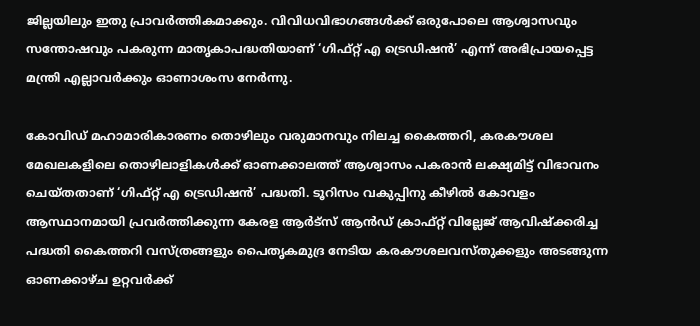ജില്ലയിലും ഇതു പ്രാവര്‍ത്തികമാക്കും. വിവിധവിഭാഗങ്ങള്‍ക്ക് ഒരുപോലെ ആശ്വാസവും സന്തോഷവും പകരുന്ന മാതൃകാപദ്ധതിയാണ് ‘ഗിഫ്റ്റ് എ ട്രെഡിഷന്‍’ എന്ന് അഭിപ്രായപ്പെട്ട മന്ത്രി എല്ലാവര്‍ക്കും ഓണാശംസ നേര്‍ന്നു.

കോവിഡ് മഹാമാരികാരണം തൊഴിലും വരുമാനവും നിലച്ച കൈത്തറി, കരകൗശല മേഖലകളിലെ തൊഴിലാളികള്‍ക്ക് ഓണക്കാലത്ത് ആശ്വാസം പകരാന്‍ ലക്ഷ്യമിട്ട് വിഭാവനം ചെയ്തതാണ് ‘ഗിഫ്റ്റ് എ ട്രെഡിഷന്‍’ പദ്ധതി. ടൂറിസം വകുപ്പിനു കീഴില്‍ കോവളം ആസ്ഥാനമായി പ്രവര്‍ത്തിക്കുന്ന കേരള ആര്‍ട്‌സ് ആന്‍ഡ് ക്രാഫ്റ്റ് വില്ലേജ് ആവിഷ്‌ക്കരിച്ച പദ്ധതി കൈത്തറി വസ്ത്രങ്ങളും പൈതൃകമുദ്ര നേടിയ കരകൗശലവസ്തുക്കളും അടങ്ങുന്ന ഓണക്കാഴ്ച ഉറ്റവര്‍ക്ക്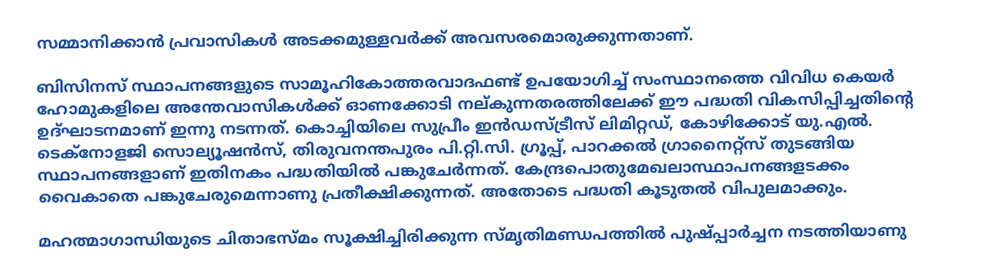സമ്മാനിക്കാന്‍ പ്രവാസികള്‍ അടക്കമുള്ളവര്‍ക്ക് അവസരമൊരുക്കുന്നതാണ്.

ബിസിനസ് സ്ഥാപനങ്ങളുടെ സാമൂഹികോത്തരവാദഫണ്ട് ഉപയോഗിച്ച് സംസ്ഥാനത്തെ വിവിധ കെയര്‍ ഹോമുകളിലെ അന്തേവാസികള്‍ക്ക് ഓണക്കോടി നല്കുന്നതരത്തിലേക്ക് ഈ പദ്ധതി വികസിപ്പിച്ചതിന്റെ ഉദ്ഘാടനമാണ് ഇന്നു നടന്നത്. കൊച്ചിയിലെ സുപ്രീം ഇന്‍ഡസ്ട്രീസ് ലിമിറ്റഡ്, കോഴിക്കോട് യു.എല്‍. ടെക്‌നോളജി സൊല്യൂഷന്‍സ്, തിരുവനന്തപുരം പി.റ്റി.സി. ഗ്രൂപ്പ്, പാറക്കല്‍ ഗ്രാനൈറ്റ്‌സ് തുടങ്ങിയ സ്ഥാപനങ്ങളാണ് ഇതിനകം പദ്ധതിയില്‍ പങ്കുചേര്‍ന്നത്. കേന്ദ്രപൊതുമേഖലാസ്ഥാപനങ്ങളടക്കം വൈകാതെ പങ്കുചേരുമെന്നാണു പ്രതീക്ഷിക്കുന്നത്. അതോടെ പദ്ധതി കൂടുതല്‍ വിപുലമാക്കും.

മഹത്മാഗാന്ധിയുടെ ചിതാഭസ്മം സൂക്ഷിച്ചിരിക്കുന്ന സ്മൃതിമണ്ഡപത്തില്‍ പുഷ്പ്പാര്‍ച്ചന നടത്തിയാണു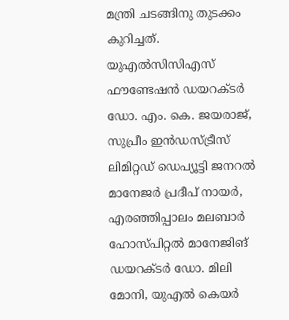മന്ത്രി ചടങ്ങിനു തുടക്കം കുറിച്ചത്. യുഎല്‍സിസിഎസ് ഫൗണ്ടേഷന്‍ ഡയറക്ടര്‍ ഡോ. എം. കെ. ജയരാജ്, സുപ്രീം ഇന്‍ഡസ്ട്രീസ് ലിമിറ്റഡ് ഡെപ്യൂട്ടി ജനറല്‍ മാനേജര്‍ പ്രദീപ് നായര്‍, എരഞ്ഞിപ്പാലം മലബാര്‍ ഹോസ്പിറ്റല്‍ മാനേജിങ് ഡയറക്ടര്‍ ഡോ. മിലി മോനി, യുഎല്‍ കെയര്‍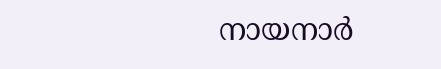നായനാര്‍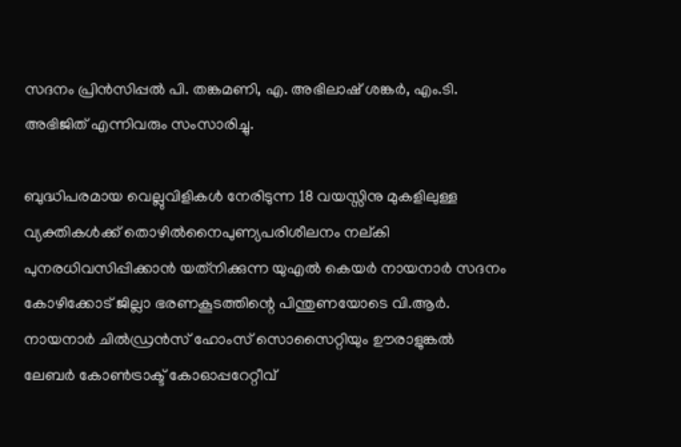സദനം പ്രിന്‍സിപ്പല്‍ പി. തങ്കമണി, എ. അഭിലാഷ് ശങ്കര്‍, എം.ടി. അഭിജിത് എന്നിവരും സംസാരിച്ചു.

ബുദ്ധിപരമായ വെല്ലുവിളികള്‍ നേരിടുന്ന 18 വയസ്സിനു മുകളിലുള്ള വ്യക്തികള്‍ക്ക് തൊഴില്‍നൈപുണ്യപരിശീലനം നല്കി പുനരധിവസിപ്പിക്കാന്‍ യത്‌നിക്കുന്ന യുഎല്‍ കെയര്‍ നായനാര്‍ സദനം കോഴിക്കോട് ജില്ലാ ഭരണകൂടത്തിന്റെ പിന്തുണയോടെ വി.ആര്‍. നായനാര്‍ ചില്‍ഡ്രന്‍സ് ഹോംസ് സൊസൈറ്റിയും ഊരാളുങ്കല്‍ ലേബര്‍ കോണ്‍ട്രാക്ട് കോഓപ്പറേറ്റീവ്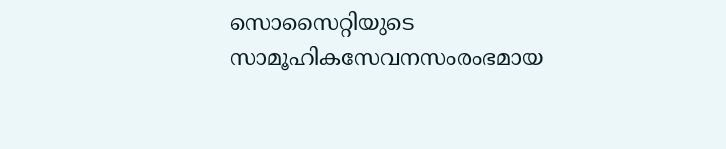സൊസൈറ്റിയുടെ സാമൂഹികസേവനസംരംഭമായ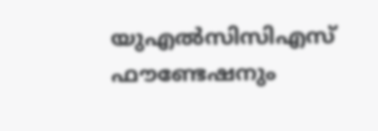യുഎല്‍സിസിഎസ് ഫൗണ്ടേഷനും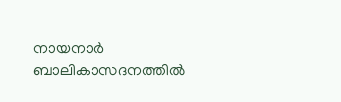നായനാര്‍ ബാലികാസദനത്തില്‍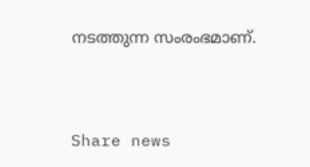നടത്തുന്ന സംരംഭമാണ്.



Share news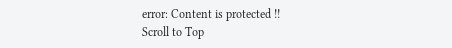error: Content is protected !!
Scroll to Top